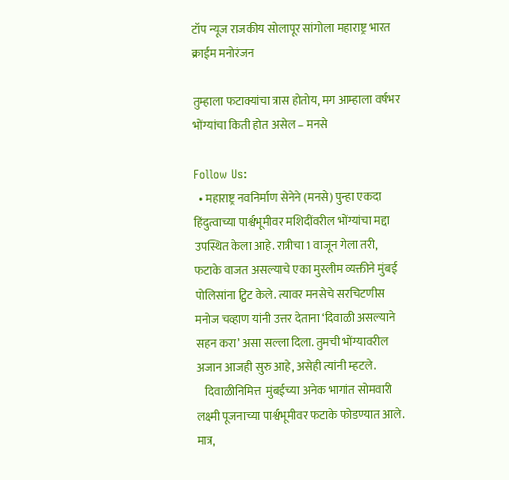टॉप न्यूज राजकीय सोलापूर सांगोला महाराष्ट्र भारत क्राईम मनोरंजन

तुम्हाला फटाक्यांचा त्रास होतोय, मग आम्हाला वर्षभर भोंग्यांचा किती होत असेल – मनसे

Follow Us:
  • महाराष्ट्र नवनिर्माण सेनेने (मनसे) पुन्हा एकदा हिंदुत्वाच्या पार्श्वभूमीवर मशिदींवरील भोंग्यांचा मद्दा उपस्थित केला आहे. रात्रीचा 1 वाजून गेला तरी, फटाके वाजत असल्याचे एका मुस्लीम व्यक्तीने मुंबई पोलिसांना ट्विट केले. त्यावर मनसेचे सरचिटणीस मनोज चव्हाण यांनी उत्तर देताना ‘दिवाळी असल्याने सहन करा’ असा सल्ला दिला. तुमची भोंग्यावरील अजान आजही सुरु आहे, असेही त्यांनी म्हटले.
    दिवाळीनिमित्त  मुंबईच्या अनेक भागांत सोमवारी लक्ष्मी पूजनाच्या पार्श्वभूमीवर फटाके फोडण्यात आले. मात्र,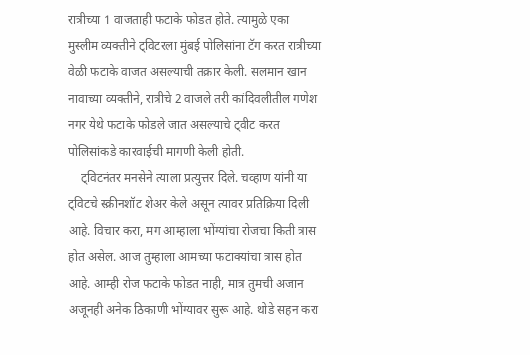रात्रीच्या 1 वाजताही फटाके फोडत होते. त्यामुळे एका मुस्लीम व्यक्तीने ट्विटरला मुंबई पोलिसांना टॅग करत रात्रीच्या वेळी फटाके वाजत असल्याची तक्रार केली. सलमान खान नावाच्या व्यक्तीने, रात्रीचे 2 वाजले तरी कांदिवलीतील गणेश नगर येथे फटाके फोडले जात असल्याचे ट्वीट करत पोलिसांकडे कारवाईची मागणी केली होती.
    ट्विटनंतर मनसेने त्याला प्रत्युत्तर दिले. चव्हाण यांनी या ट्विटचे स्क्रीनशॉट शेअर केले असून त्यावर प्रतिक्रिया दिली आहे. विचार करा, मग आम्हाला भोंग्यांचा रोजचा किती त्रास होत असेल. आज तुम्हाला आमच्या फटाक्यांचा त्रास होत आहे. आम्ही रोज फटाके फोडत नाही, मात्र तुमची अजान अजूनही अनेक ठिकाणी भोंग्यावर सुरू आहे. थोडे सहन करा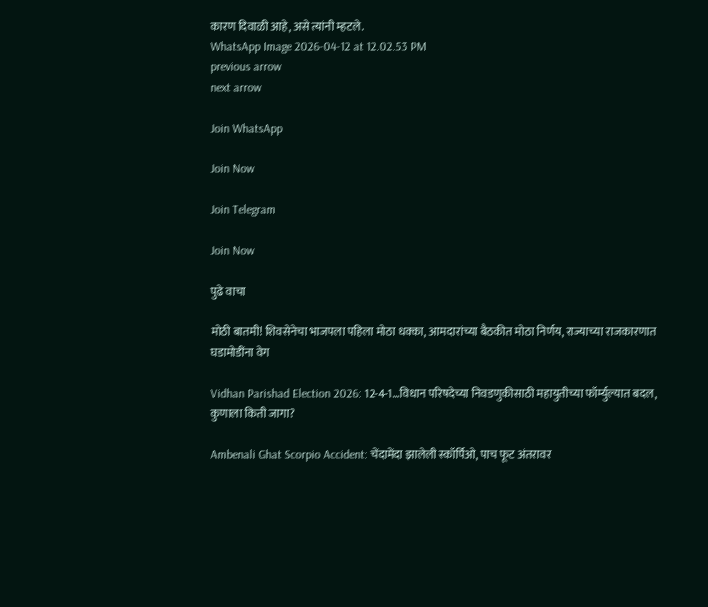कारण दिवाळी आहे, असे त्यांनी म्हटले.
WhatsApp Image 2026-04-12 at 12.02.53 PM
previous arrow
next arrow

Join WhatsApp

Join Now

Join Telegram

Join Now

पुढे वाचा

मोठी बातमी! शिवसेनेचा भाजपला पहिला मोठा धक्का, आमदारांच्या बैठकीत मोठा निर्णय, राज्याच्या राजकारणात घडामोडींना वेग

Vidhan Parishad Election 2026: 12-4-1…विधान परिषदेच्या निवडणुकीसाठी महायुतीच्या फॉर्म्युल्यात बदल, कुणाला किती जागा?

Ambenali Ghat Scorpio Accident: चेंदामेंदा झालेली स्कॉर्पिओ, पाच फूट अंतरावर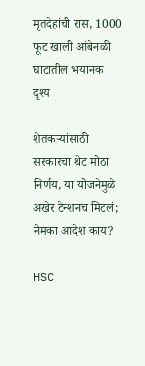मृतदेहांची रास, 1000 फूट खाली आंबेनळी घाटातील भयानक दृश्य

शेतकऱ्यांसाठी सरकारचा थेट मोठा निर्णय, या योजनेमुळे अखेर टेन्शनच मिटलं; नेमका आदेश काय?

HSC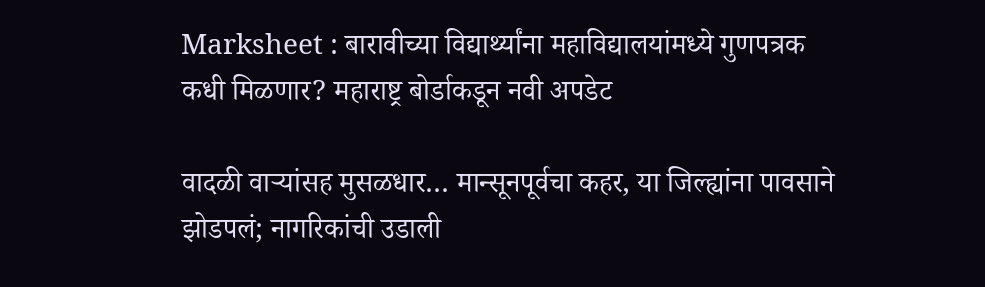Marksheet : बारावीच्या विद्यार्थ्यांना महाविद्यालयांमध्ये गुणपत्रक कधी मिळणार? महाराष्ट्र बोर्डाकडून नवी अपडेट

वादळी वाऱ्यांसह मुसळधार… मान्सूनपूर्वचा कहर, या जिल्ह्यांना पावसाने झोडपलं; नागरिकांची उडाली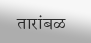तारांबळ